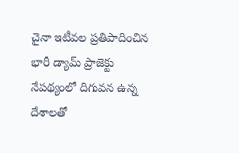చైనా ఇటీవల ప్రతిపాదించిన భారీ డ్యామ్ ప్రాజెక్టు నేపథ్యంలో దిగువన ఉన్న దేశాలతో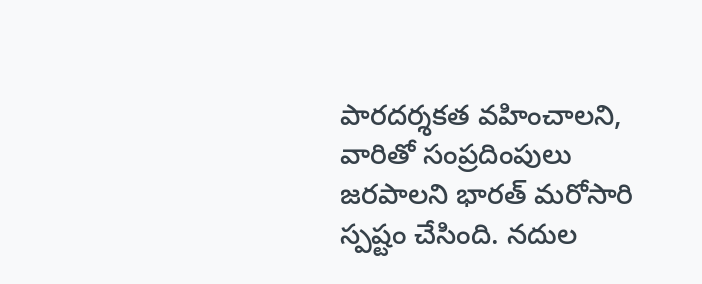పారదర్శకత వహించాలని, వారితో సంప్రదింపులు జరపాలని భారత్ మరోసారి స్పష్టం చేసింది. నదుల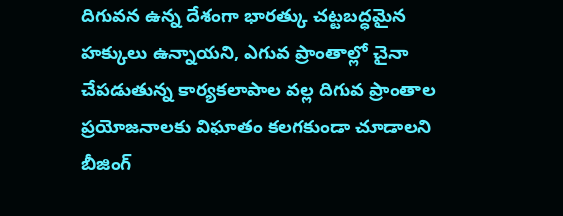దిగువన ఉన్న దేశంగా భారత్కు చట్టబద్ధమైన హక్కులు ఉన్నాయని, ఎగువ ప్రాంతాల్లో చైనా చేపడుతున్న కార్యకలాపాల వల్ల దిగువ ప్రాంతాల ప్రయోజనాలకు విఘాతం కలగకుండా చూడాలని బీజింగ్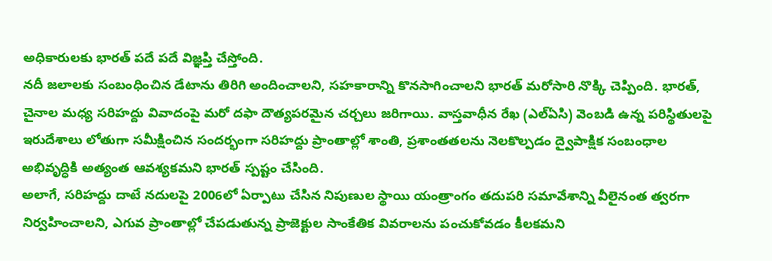అధికారులకు భారత్ పదే పదే విజ్ఞప్తి చేస్తోంది.
నదీ జలాలకు సంబంధించిన డేటాను తిరిగి అందించాలని, సహకారాన్ని కొనసాగించాలని భారత్ మరోసారి నొక్కి చెప్పింది. భారత్, చైనాల మధ్య సరిహద్దు వివాదంపై మరో దఫా దౌత్యపరమైన చర్చలు జరిగాయి. వాస్తవాధీన రేఖ (ఎల్ఏసి) వెంబడి ఉన్న పరిస్థితులపై ఇరుదేశాలు లోతుగా సమీక్షించిన సందర్భంగా సరిహద్దు ప్రాంతాల్లో శాంతి, ప్రశాంతతలను నెలకొల్పడం ద్వైపాక్షిక సంబంధాల అభివృద్ధికి అత్యంత ఆవశ్యకమని భారత్ స్పష్టం చేసింది.
అలాగే, సరిహద్దు దాటే నదులపై 2006లో ఏర్పాటు చేసిన నిపుణుల స్థాయి యంత్రాంగం తదుపరి సమావేశాన్ని వీలైనంత త్వరగా నిర్వహించాలని, ఎగువ ప్రాంతాల్లో చేపడుతున్న ప్రాజెక్టుల సాంకేతిక వివరాలను పంచుకోవడం కీలకమని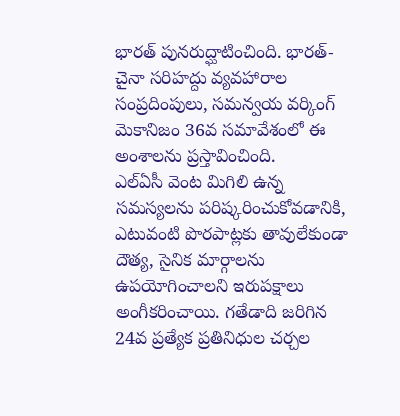భారత్ పునరుద్ఘాటించింది. భారత్-చైనా సరిహద్దు వ్యవహారాల సంప్రదింపులు, సమన్వయ వర్కింగ్ మెకానిజం 36వ సమావేశంలో ఈ అంశాలను ప్రస్తావించింది.
ఎల్ఏసీ వెంట మిగిలి ఉన్న సమస్యలను పరిష్కరించుకోవడానికి, ఎటువంటి పొరపాట్లకు తావులేకుండా దౌత్య, సైనిక మార్గాలను ఉపయోగించాలని ఇరుపక్షాలు అంగీకరించాయి. గతేడాది జరిగిన 24వ ప్రత్యేక ప్రతినిధుల చర్చల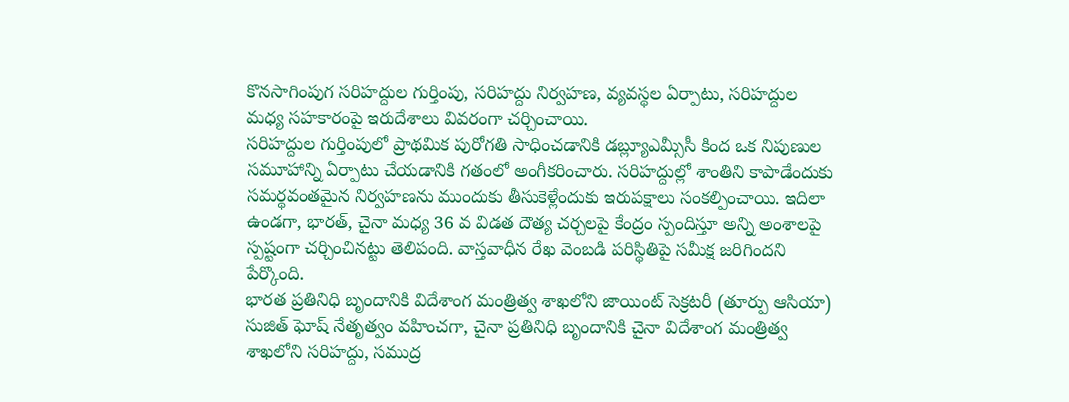కొనసాగింపుగ సరిహద్దుల గుర్తింపు, సరిహద్దు నిర్వహణ, వ్యవస్థల ఏర్పాటు, సరిహద్దుల మధ్య సహకారంపై ఇరుదేశాలు వివరంగా చర్చించాయి.
సరిహద్దుల గుర్తింపులో ప్రాథమిక పురోగతి సాధించడానికి డబ్ల్యూఎమ్సీసీ కింద ఒక నిపుణుల సమూహాన్ని ఏర్పాటు చేయడానికి గతంలో అంగీకరించారు. సరిహద్దుల్లో శాంతిని కాపాడేందుకు సమర్థవంతమైన నిర్వహణను ముందుకు తీసుకెళ్లేందుకు ఇరుపక్షాలు సంకల్పించాయి. ఇదిలా ఉండగా, భారత్, చైనా మధ్య 36 వ విడత దౌత్య చర్చలపై కేంద్రం స్పందిస్తూ అన్ని అంశాలపై స్పష్టంగా చర్చించినట్టు తెలిపంది. వాస్తవాధీన రేఖ వెంబడి పరిస్థితిపై సమీక్ష జరిగిందని పేర్కొంది.
భారత ప్రతినిధి బృందానికి విదేశాంగ మంత్రిత్వ శాఖలోని జాయింట్ సెక్రటరీ (తూర్పు ఆసియా) సుజిత్ ఘోష్ నేతృత్వం వహించగా, చైనా ప్రతినిధి బృందానికి చైనా విదేశాంగ మంత్రిత్వ శాఖలోని సరిహద్దు, సముద్ర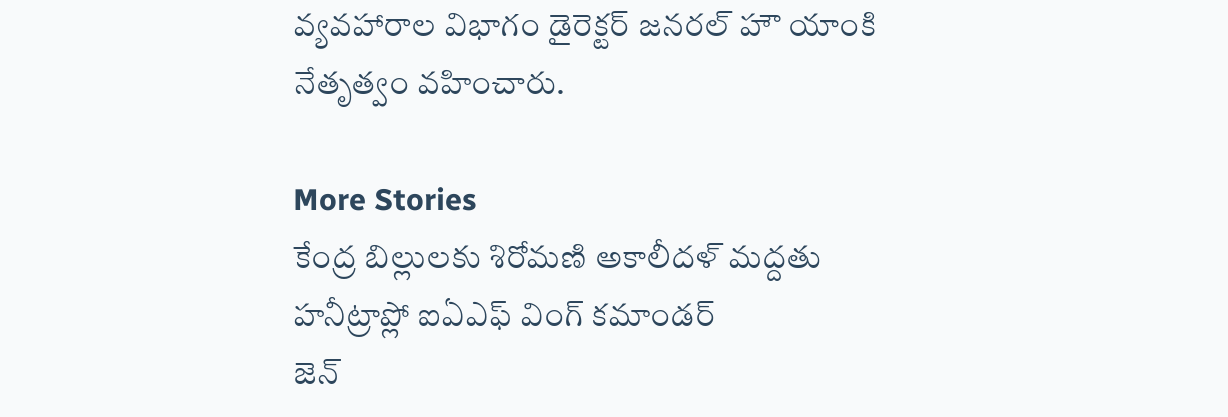వ్యవహారాల విభాగం డైరెక్టర్ జనరల్ హౌ యాంకి నేతృత్వం వహించారు.

More Stories
కేంద్ర బిల్లులకు శిరోమణి అకాలీదళ్ మద్దతు
హనీట్రాప్లో ఐఏఎఫ్ వింగ్ కమాండర్
జెన్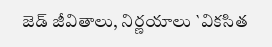జెడ్ జీవితాలు, నిర్ణయాలు `వికసిత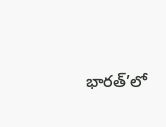భారత్’లో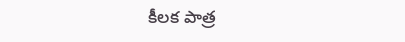కీలక పాత్ర